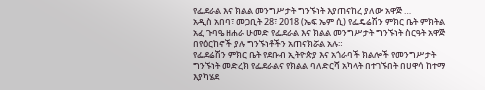የፌደራል እና ክልል መንግሥታት ግንኙነት እያጠናከረ ያለው አዋጅ …
አዲስ አበባ፣ መጋቢት 28፣ 2018 (ኤፍ ኤም ሲ) የፌዴሬሽን ምክር ቤት ምክትል አፈ ጉባዔ ዘሐራ ሁመድ የፌደራል እና ክልል መንግሥታት ግንኙነት ስርዓት አዋጅ በየዕርከኖች ያሉ ግንኙነቶችን አጠናክሯል አሉ።
የፌደሬሽን ምክር ቤት የደቡብ ኢትዮጵያ እና አጎራባች ክልሎች የመንግሥታት ግንኙነት መድረክ የፌደራልና የክልል ባለድርሻ አካላት በተገኙበት በሀዋሳ ከተማ እያካሄደ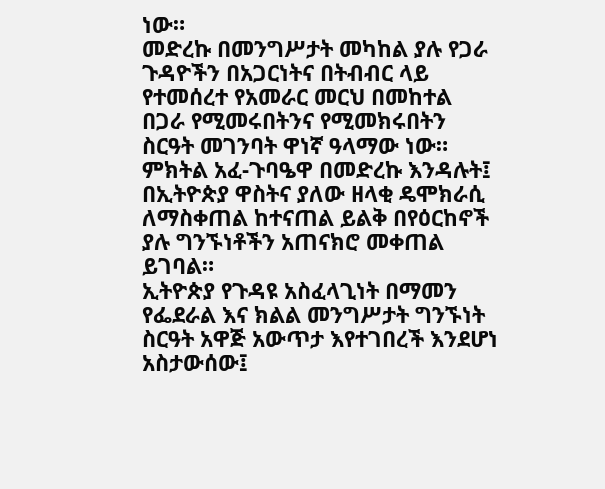ነው።
መድረኩ በመንግሥታት መካከል ያሉ የጋራ ጉዳዮችን በአጋርነትና በትብብር ላይ የተመሰረተ የአመራር መርህ በመከተል በጋራ የሚመሩበትንና የሚመክሩበትን ስርዓት መገንባት ዋነኛ ዓላማው ነው።
ምክትል አፈ-ጉባዔዋ በመድረኩ እንዳሉት፤ በኢትዮጵያ ዋስትና ያለው ዘላቂ ዴሞክራሲ ለማስቀጠል ከተናጠል ይልቅ በየዕርከኖች ያሉ ግንኙነቶችን አጠናክሮ መቀጠል ይገባል።
ኢትዮጵያ የጉዳዩ አስፈላጊነት በማመን የፌደራል እና ክልል መንግሥታት ግንኙነት ስርዓት አዋጅ አውጥታ እየተገበረች እንደሆነ አስታውሰው፤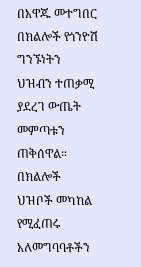በአዋጁ መተግበር በክልሎች የጎንዮሽ ግንኙነትን ህዝብን ተጠቃሚ ያደረገ ውጤት መምጣቱን ጠቅሰዋል።
በክልሎች ህዝቦች መካከል የሚፈጠሩ አለመግባባቶችን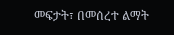መፍታት፣ በመሰረተ ልማት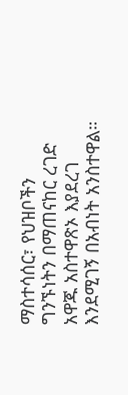ማስተሳሰር፣ የህዝቦችን ግንኙነትን በማጠናከር ረገድ አዋጁ አስተዋጽኦ እያደረገ እንደሚገኝ በአብነት አንስተዋል።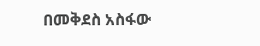በመቅደስ አስፋው